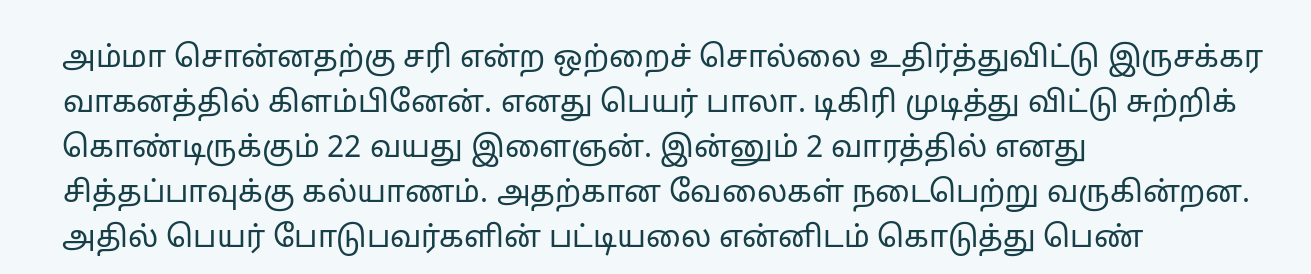அம்மா சொன்னதற்கு சரி என்ற ஒற்றைச் சொல்லை உதிர்த்துவிட்டு இருசக்கர வாகனத்தில் கிளம்பினேன். எனது பெயர் பாலா. டிகிரி முடித்து விட்டு சுற்றிக் கொண்டிருக்கும் 22 வயது இளைஞன். இன்னும் 2 வாரத்தில் எனது சித்தப்பாவுக்கு கல்யாணம். அதற்கான வேலைகள் நடைபெற்று வருகின்றன. அதில் பெயர் போடுபவர்களின் பட்டியலை என்னிடம் கொடுத்து பெண்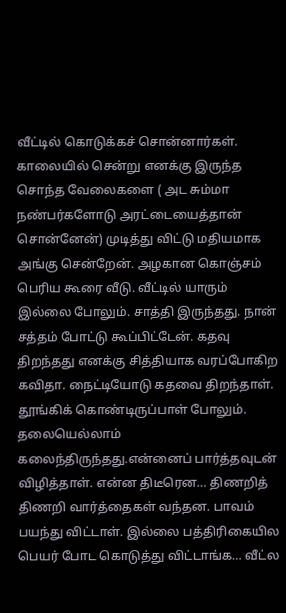வீட்டில் கொடுக்கச் சொன்னார்கள். காலையில் சென்று எனக்கு இருந்த சொந்த வேலைகளை ( அட சும்மா நண்பர்களோடு அரட்டையைத்தான் சொன்னேன்) முடித்து விட்டு மதியமாக அங்கு சென்றேன். அழகான கொஞ்சம் பெரிய கூரை வீடு. வீட்டில் யாரும் இல்லை போலும். சாத்தி இருந்தது. நான் சத்தம் போட்டு கூப்பிட்டேன். கதவு திறந்தது எனக்கு சித்தியாக வரப்போகிற கவிதா. நைட்டியோடு கதவை திறந்தாள். தூங்கிக் கொண்டிருப்பாள் போலும். தலையெல்லாம் கலைந்திருந்தது.என்னைப் பார்த்தவுடன் விழித்தாள். என்ன திடீரென… திணறித் திணறி வார்த்தைகள் வந்தன. பாவம் பயந்து விட்டாள். இல்லை பத்திரிகையில பெயர் போட கொடுத்து விட்டாங்க… வீட்ல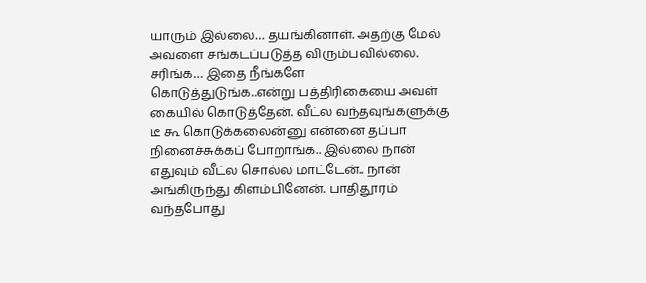யாரும் இல்லை… தயங்கினாள். அதற்கு மேல் அவளை சங்கடப்படுத்த விரும்பவில்லை. சரிங்க… இதை நீங்களே கொடுத்துடுங்க..என்று பத்திரிகையை அவள் கையில் கொடுத்தேன். வீட்ல வந்தவுங்களுக்கு டீ கூ கொடுக்கலைன்னு என்னை தப்பா நினைச்சுக்கப் போறாங்க.. இல்லை நான் எதுவும் வீட்ல சொல்ல மாட்டேன்.. நான் அங்கிருந்து கிளம்பினேன். பாதிதூரம் வந்தபோது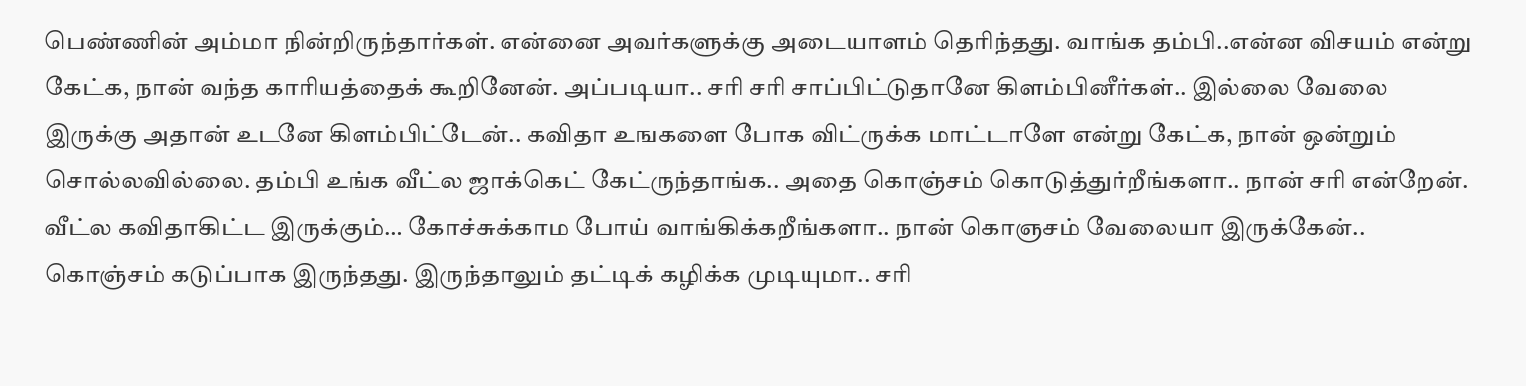பெண்ணின் அம்மா நின்றிருந்தார்கள். என்னை அவர்களுக்கு அடையாளம் தெரிந்தது. வாங்க தம்பி..என்ன விசயம் என்று கேட்க, நான் வந்த காரியத்தைக் கூறினேன். அப்படியா.. சரி சரி சாப்பிட்டுதானே கிளம்பினீர்கள்.. இல்லை வேலை இருக்கு அதான் உடனே கிளம்பிட்டேன்.. கவிதா உஙகளை போக விட்ருக்க மாட்டாளே என்று கேட்க, நான் ஒன்றும் சொல்லவில்லை. தம்பி உங்க வீட்ல ஜாக்கெட் கேட்ருந்தாங்க.. அதை கொஞ்சம் கொடுத்துர்றீங்களா.. நான் சரி என்றேன். வீட்ல கவிதாகிட்ட இருக்கும்… கோச்சுக்காம போய் வாங்கிக்கறீங்களா.. நான் கொஞசம் வேலையா இருக்கேன்.. கொஞ்சம் கடுப்பாக இருந்தது. இருந்தாலும் தட்டிக் கழிக்க முடியுமா.. சரி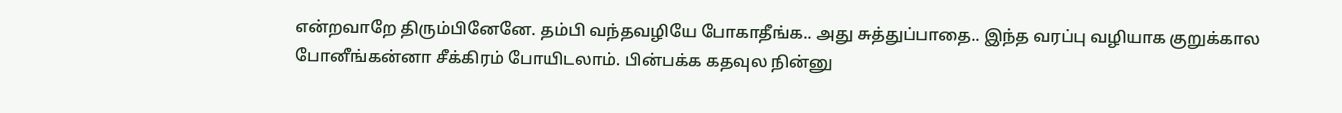என்றவாறே திரும்பினேனே. தம்பி வந்தவழியே போகாதீங்க.. அது சுத்துப்பாதை.. இந்த வரப்பு வழியாக குறுக்கால போனீங்கன்னா சீக்கிரம் போயிடலாம். பின்பக்க கதவுல நின்னு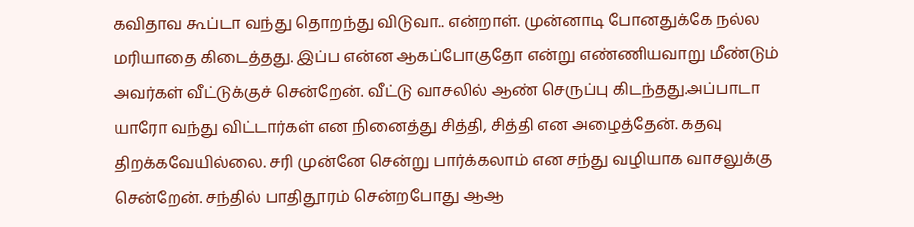கவிதாவ கூப்டா வந்து தொறந்து விடுவா.. என்றாள். முன்னாடி போனதுக்கே நல்ல மரியாதை கிடைத்தது. இப்ப என்ன ஆகப்போகுதோ என்று எண்ணியவாறு மீண்டும் அவர்கள் வீட்டுக்குச் சென்றேன். வீட்டு வாசலில் ஆண் செருப்பு கிடந்தது.அப்பாடா யாரோ வந்து விட்டார்கள் என நினைத்து சித்தி, சித்தி என அழைத்தேன். கதவு திறக்கவேயில்லை. சரி முன்னே சென்று பார்க்கலாம் என சந்து வழியாக வாசலுக்கு சென்றேன். சந்தில் பாதிதூரம் சென்றபோது ஆஆ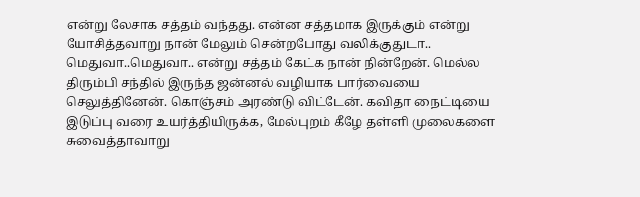என்று லேசாக சத்தம் வந்தது. என்ன சத்தமாக இருக்கும் என்று யோசித்தவாறு நான் மேலும் சென்றபோது வலிக்குதுடா.. மெதுவா..மெதுவா.. என்று சத்தம் கேட்க நான் நின்றேன். மெல்ல திரும்பி சந்தில் இருந்த ஜன்னல் வழியாக பார்வையை செலுத்தினேன். கொஞ்சம் அரண்டு விட்டேன். கவிதா நைட்டியை இடுப்பு வரை உயர்த்தியிருக்க, மேல்புறம் கீழே தள்ளி முலைகளை சுவைத்தாவாறு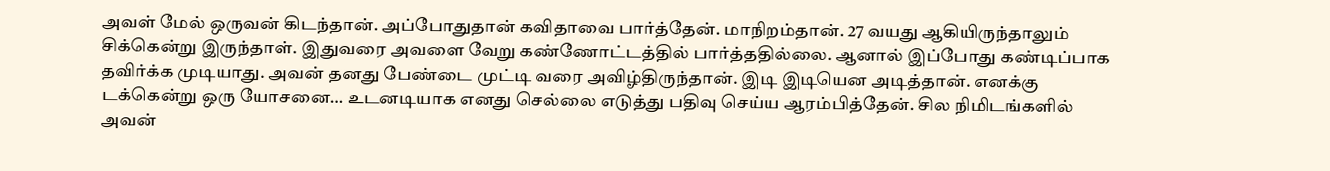அவள் மேல் ஒருவன் கிடந்தான். அப்போதுதான் கவிதாவை பார்த்தேன். மாநிறம்தான். 27 வயது ஆகியிருந்தாலும் சிக்கென்று இருந்தாள். இதுவரை அவளை வேறு கண்ணோட்டத்தில் பார்த்ததில்லை. ஆனால் இப்போது கண்டிப்பாக தவிர்க்க முடியாது. அவன் தனது பேண்டை முட்டி வரை அவிழ்திருந்தான். இடி இடியென அடித்தான். எனக்கு டக்கென்று ஒரு யோசனை… உடனடியாக எனது செல்லை எடுத்து பதிவு செய்ய ஆரம்பித்தேன். சில நிமிடங்களில் அவன்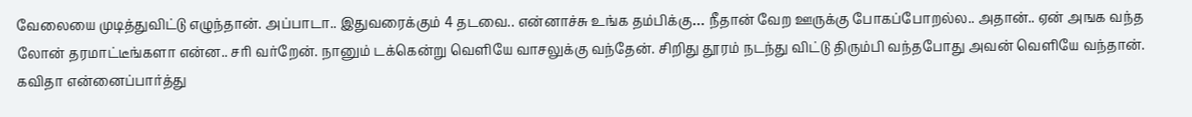வேலையை முடித்துவிட்டு எழுந்தான். அப்பாடா.. இதுவரைக்கும் 4 தடவை.. என்னாச்சு உங்க தம்பிக்கு… நீதான் வேற ஊருக்கு போகப்போறல்ல.. அதான்.. ஏன் அஙக வந்த லோன் தரமாட்டீங்களா என்ன.. சரி வர்றேன். நானும் டக்கென்று வெளியே வாசலுக்கு வந்தேன். சிறிது தூரம் நடந்து விட்டு திரும்பி வந்தபோது அவன் வெளியே வந்தான். கவிதா என்னைப்பார்த்து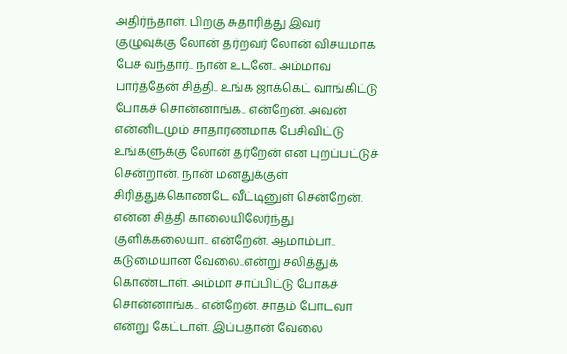அதிர்ந்தாள். பிறகு சுதாரித்து இவர் குழுவுக்கு லோன் தர்றவர் லோன் விசயமாக பேச வந்தார்.. நான் உடனே.. அம்மாவ பார்த்தேன் சித்தி.. உங்க ஜாக்கெட் வாங்கிட்டு போகச் சொன்னாங்க.. என்றேன். அவன் என்னிடமும் சாதாரணமாக பேசிவிட்டு உங்களுக்கு லோன் தர்றேன் என புறப்பட்டுச் சென்றான். நான் மனதுக்குள் சிரித்துக்கொணடே வீட்டினுள் சென்றேன். என்ன சித்தி காலையிலேர்ந்து குளிக்கலையா.. என்றேன். ஆமாம்பா.. கடுமையான வேலை..என்று சலித்துக் கொண்டாள். அம்மா சாப்பிட்டு போகச் சொன்னாங்க.. என்றேன். சாதம் போடவா என்று கேட்டாள். இப்பதான் வேலை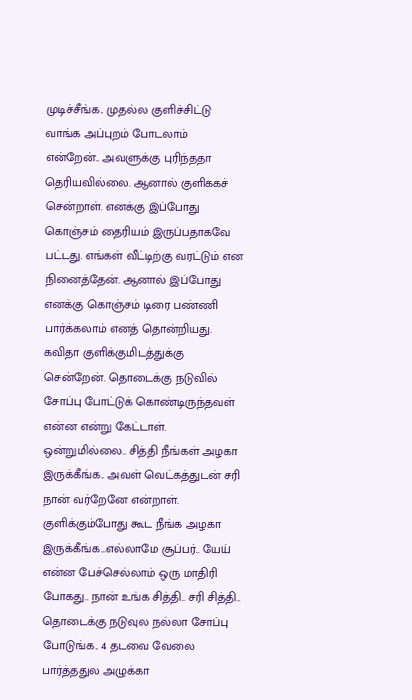முடிச்சீங்க.. முதல்ல குளிச்சிட்டு வாங்க அப்புறம் போடலாம் என்றேன்.. அவளுக்கு புரிந்ததா தெரியவில்லை. ஆனால் குளிககச் சென்றாள். எனக்கு இப்போது கொஞ்சம் தைரியம் இருப்பதாகவே பட்டது. எங்கள் வீட்டிற்கு வரட்டும் என நினைத்தேன். ஆனால் இப்போது எனக்கு கொஞ்சம் டிரை பண்ணி பார்க்கலாம் எனத் தொன்றியது. கவிதா குளிக்குமிடத்துக்கு சென்றேன். தொடைக்கு நடுவில் சோப்பு போட்டுக் கொண்டிருந்தவள் என்ன என்று கேட்டாள். ஒன்றுமில்லை.. சித்தி நீங்கள் அழகா இருக்கீங்க.. அவள் வெட்கத்துடன் சரி நான் வர்றேனே என்றாள். குளிக்கும்போது கூட நீங்க அழகா இருக்கீங்க…எல்லாமே சூப்பர்.. யேய் என்ன பேச்செல்லாம் ஒரு மாதிரி போகது.. நான் உங்க சித்தி.. சரி சித்தி.. தொடைக்கு நடுவுல நல்லா சோப்பு போடுங்க.. 4 தடவை வேலை பார்த்ததுல அழுக்கா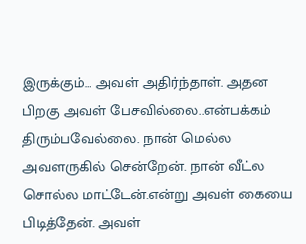இருக்கும்… அவள் அதிர்ந்தாள். அதன பிறகு அவள் பேசவில்லை..என்பக்கம் திரும்பவேல்லை. நான் மெல்ல அவளருகில் சென்றேன். நான் வீட்ல சொல்ல மாட்டேன்.என்று அவள் கையை பிடித்தேன். அவள்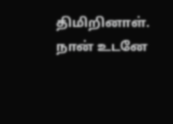திமிறினாள். நான் உடனே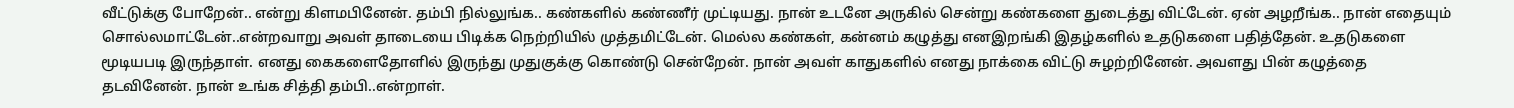வீட்டுக்கு போறேன்.. என்று கிளமபினேன். தம்பி நில்லுங்க.. கண்களில் கண்ணீர் முட்டியது. நான் உடனே அருகில் சென்று கண்களை துடைத்து விட்டேன். ஏன் அழறீங்க.. நான் எதையும் சொல்லமாட்டேன்..என்றவாறு அவள் தாடையை பிடிக்க நெற்றியில் முத்தமிட்டேன். மெல்ல கண்கள், கன்னம் கழுத்து எனஇறங்கி இதழ்களில் உதடுகளை பதித்தேன். உதடுகளை மூடியபடி இருந்தாள். எனது கைகளைதோளில் இருந்து முதுகுக்கு கொண்டு சென்றேன். நான் அவள் காதுகளில் எனது நாக்கை விட்டு சுழற்றினேன். அவளது பின் கழுத்தை தடவினேன். நான் உங்க சித்தி தம்பி..என்றாள்.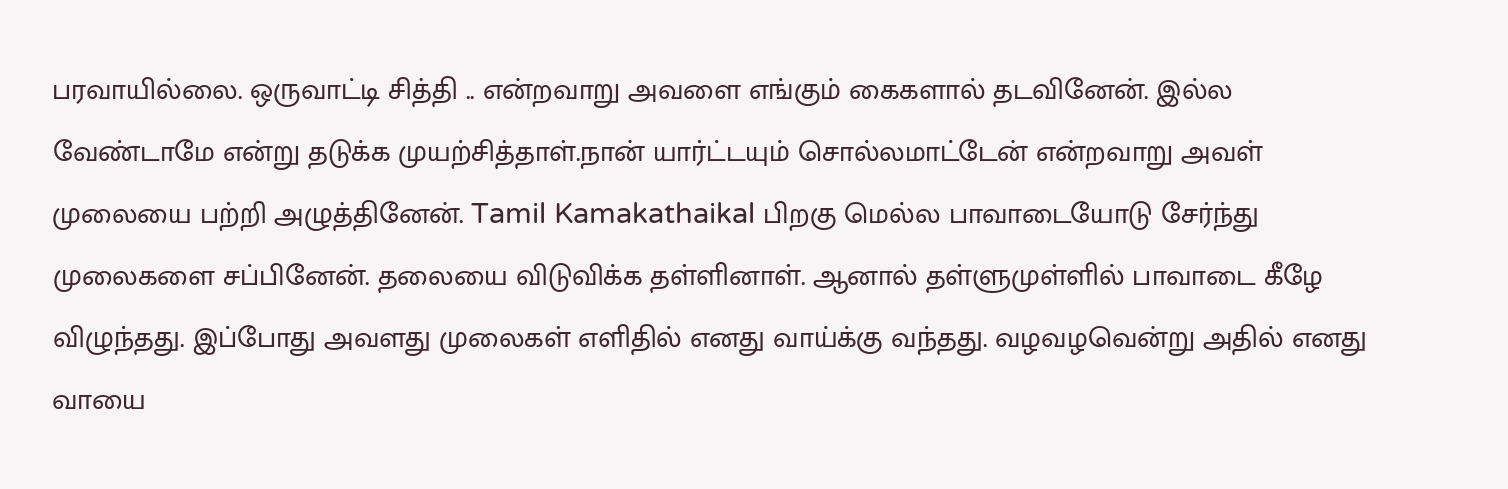பரவாயில்லை. ஒருவாட்டி சித்தி .. என்றவாறு அவளை எங்கும் கைகளால் தடவினேன். இல்ல வேண்டாமே என்று தடுக்க முயற்சித்தாள்.நான் யார்ட்டயும் சொல்லமாட்டேன் என்றவாறு அவள் முலையை பற்றி அழுத்தினேன். Tamil Kamakathaikal பிறகு மெல்ல பாவாடையோடு சேர்ந்து முலைகளை சப்பினேன். தலையை விடுவிக்க தள்ளினாள். ஆனால் தள்ளுமுள்ளில் பாவாடை கீழே விழுந்தது. இப்போது அவளது முலைகள் எளிதில் எனது வாய்க்கு வந்தது. வழவழவென்று அதில் எனது வாயை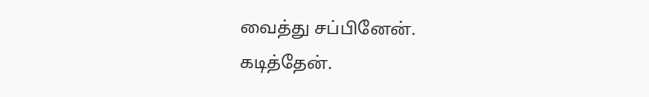வைத்து சப்பினேன். கடித்தேன்.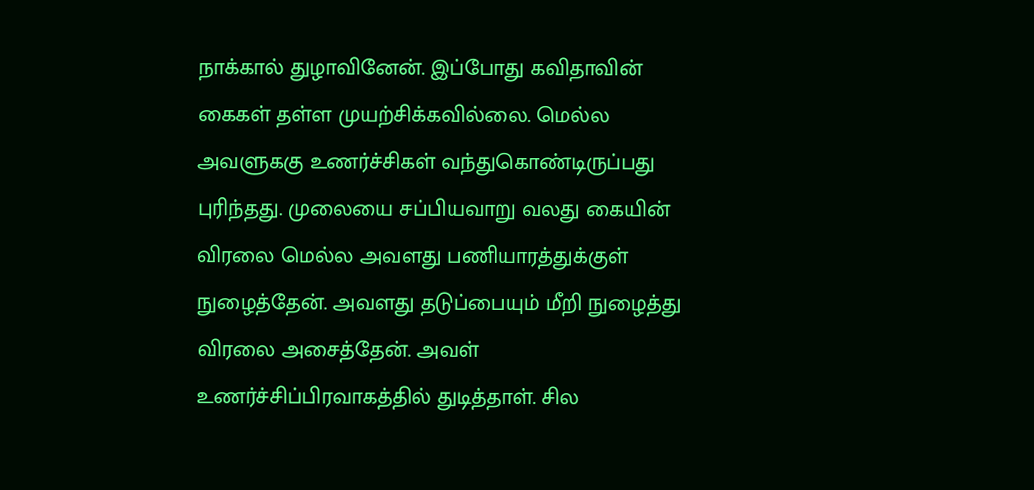நாக்கால் துழாவினேன். இப்போது கவிதாவின் கைகள் தள்ள முயற்சிக்கவில்லை. மெல்ல அவளுககு உணர்ச்சிகள் வந்துகொண்டிருப்பது புரிந்தது. முலையை சப்பியவாறு வலது கையின் விரலை மெல்ல அவளது பணியாரத்துக்குள் நுழைத்தேன். அவளது தடுப்பையும் மீறி நுழைத்து விரலை அசைத்தேன். அவள் உணர்ச்சிப்பிரவாகத்தில் துடித்தாள். சில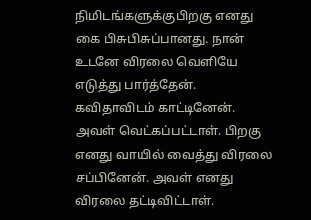நிமிடங்களுக்குபிறகு எனது கை பிசுபிசுப்பானது. நான் உடனே விரலை வெளியே எடுத்து பார்த்தேன். கவிதாவிடம் காட்டினேன். அவள் வெட்கப்பட்டாள். பிறகு எனது வாயில் வைத்து விரலை சப்பினேன். அவள் எனது விரலை தட்டிவிட்டாள்.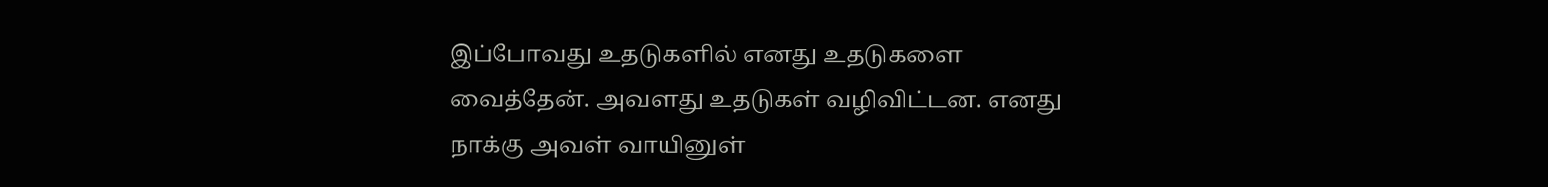இப்போவது உதடுகளில் எனது உதடுகளை வைத்தேன். அவளது உதடுகள் வழிவிட்டன. எனது நாக்கு அவள் வாயினுள்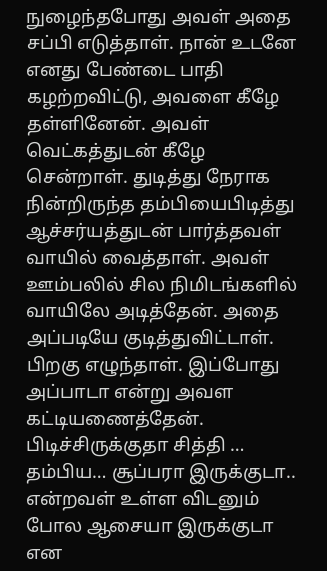நுழைந்தபோது அவள் அதை சப்பி எடுத்தாள். நான் உடனே எனது பேண்டை பாதி கழற்றவிட்டு, அவளை கீழே தள்ளினேன். அவள் வெட்கத்துடன் கீழே சென்றாள். துடித்து நேராக நின்றிருந்த தம்பியைபிடித்து ஆச்சர்யத்துடன் பார்த்தவள் வாயில் வைத்தாள். அவள் ஊம்பலில் சில நிமிடங்களில் வாயிலே அடித்தேன். அதை அப்படியே குடித்துவிட்டாள். பிறகு எழுந்தாள். இப்போது அப்பாடா என்று அவள கட்டியணைத்தேன். பிடிச்சிருக்குதா சித்தி … தம்பிய… சூப்பரா இருக்குடா.. என்றவள் உள்ள விடனும் போல ஆசையா இருக்குடா என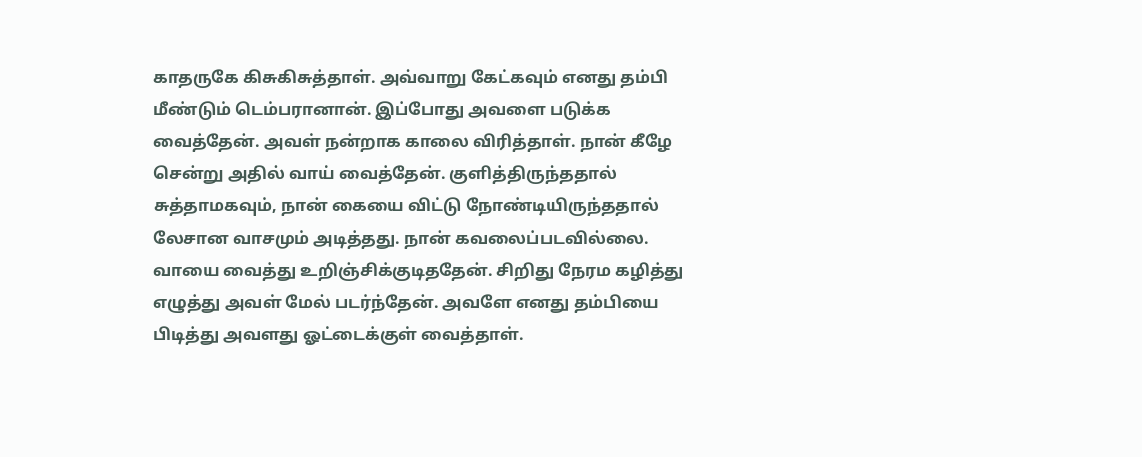காதருகே கிசுகிசுத்தாள். அவ்வாறு கேட்கவும் எனது தம்பி மீண்டும் டெம்பரானான். இப்போது அவளை படுக்க வைத்தேன். அவள் நன்றாக காலை விரித்தாள். நான் கீழே சென்று அதில் வாய் வைத்தேன். குளித்திருந்ததால் சுத்தாமகவும், நான் கையை விட்டு நோண்டியிருந்ததால் லேசான வாசமும் அடித்தது. நான் கவலைப்படவில்லை. வாயை வைத்து உறிஞ்சிக்குடிததேன். சிறிது நேரம கழித்து எழுத்து அவள் மேல் படர்ந்தேன். அவளே எனது தம்பியை பிடித்து அவளது ஓட்டைக்குள் வைத்தாள்.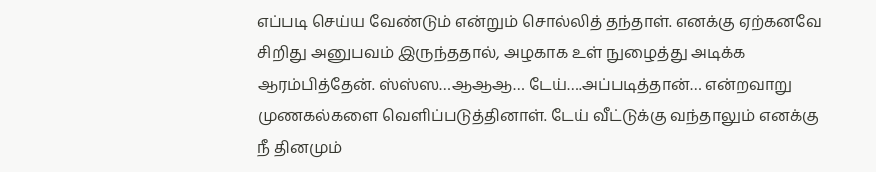எப்படி செய்ய வேண்டும் என்றும் சொல்லித் தந்தாள். எனக்கு ஏற்கனவே சிறிது அனுபவம் இருந்ததால், அழகாக உள் நுழைத்து அடிக்க ஆரம்பித்தேன். ஸ்ஸ்ஸ…ஆஆஆ… டேய்….அப்படித்தான்… என்றவாறு முணகல்களை வெளிப்படுத்தினாள். டேய் வீட்டுக்கு வந்தாலும் எனக்கு நீ தினமும்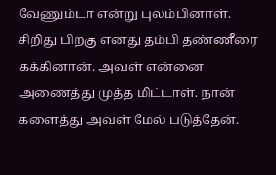வேணும்டா என்று புலம்பினாள். சிறிது பிறகு எனது தம்பி தண்ணீரை கக்கினான். அவள் என்னை அணைத்து முத்த மிட்டாள். நான் களைத்து அவள் மேல் படுத்தேன்.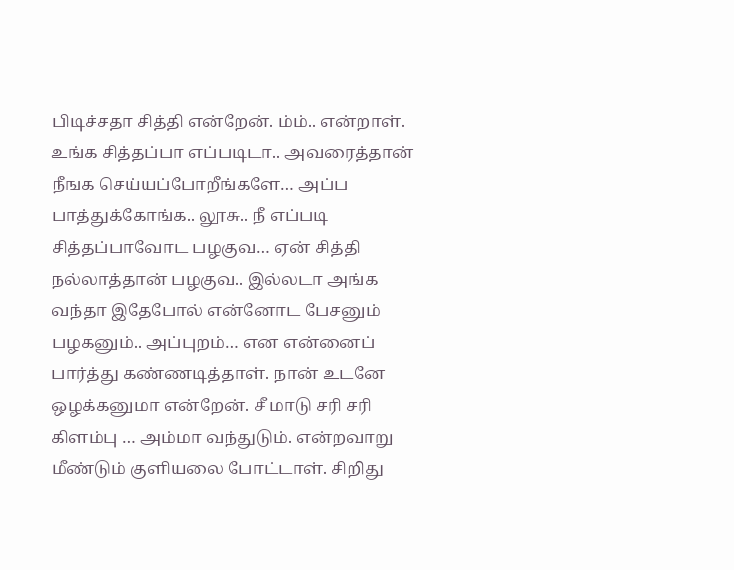பிடிச்சதா சித்தி என்றேன். ம்ம்.. என்றாள். உங்க சித்தப்பா எப்படிடா.. அவரைத்தான் நீஙக செய்யப்போறீங்களே… அப்ப பாத்துக்கோங்க.. லூசு.. நீ எப்படி சித்தப்பாவோட பழகுவ… ஏன் சித்தி நல்லாத்தான் பழகுவ.. இல்லடா அங்க வந்தா இதேபோல் என்னோட பேசனும் பழகனும்.. அப்புறம்… என என்னைப் பார்த்து கண்ணடித்தாள். நான் உடனே ஒழக்கனுமா என்றேன். சீ மாடு சரி சரி கிளம்பு … அம்மா வந்துடும். என்றவாறு மீண்டும் குளியலை போட்டாள். சிறிது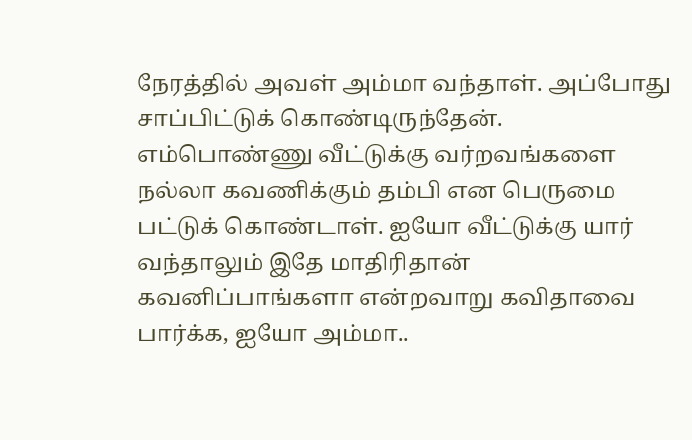நேரத்தில் அவள் அம்மா வந்தாள். அப்போது சாப்பிட்டுக் கொண்டிருந்தேன். எம்பொண்ணு வீட்டுக்கு வர்றவங்களை நல்லா கவணிக்கும் தம்பி என பெருமை பட்டுக் கொண்டாள். ஐயோ வீட்டுக்கு யார் வந்தாலும் இதே மாதிரிதான் கவனிப்பாங்களா என்றவாறு கவிதாவை பார்க்க, ஐயோ அம்மா..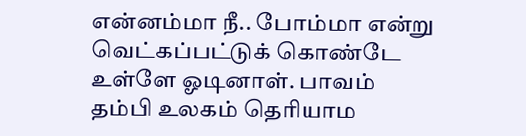என்னம்மா நீ.. போம்மா என்று வெட்கப்பட்டுக் கொண்டே உள்ளே ஓடினாள். பாவம் தம்பி உலகம் தெரியாம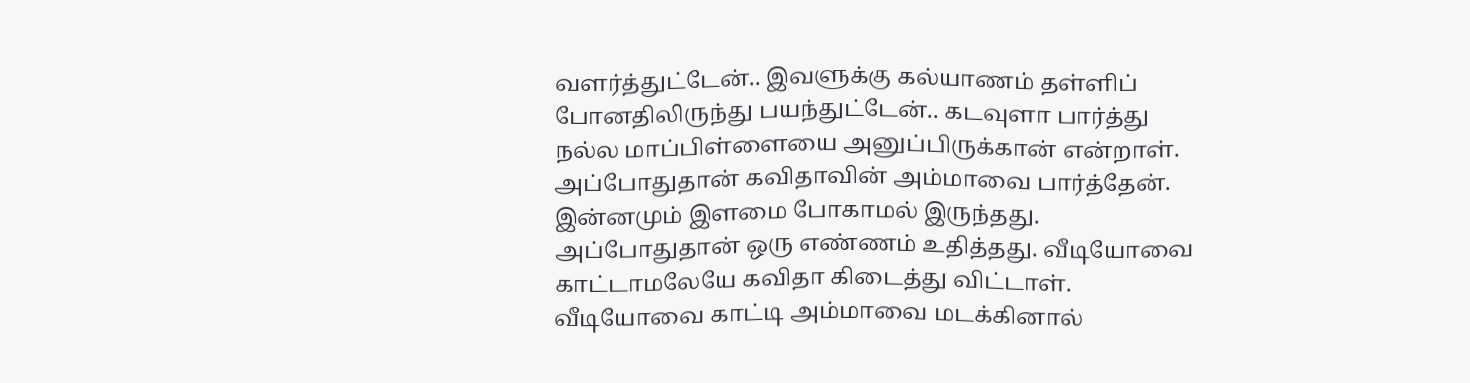வளர்த்துட்டேன்.. இவளுக்கு கல்யாணம் தள்ளிப் போனதிலிருந்து பயந்துட்டேன்.. கடவுளா பார்த்து நல்ல மாப்பிள்ளையை அனுப்பிருக்கான் என்றாள். அப்போதுதான் கவிதாவின் அம்மாவை பார்த்தேன். இன்னமும் இளமை போகாமல் இருந்தது. அப்போதுதான் ஒரு எண்ணம் உதித்தது. வீடியோவை காட்டாமலேயே கவிதா கிடைத்து விட்டாள். வீடியோவை காட்டி அம்மாவை மடக்கினால்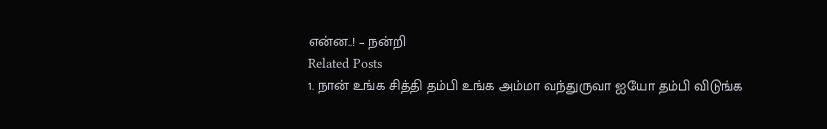என்ன..! – நன்றி
Related Posts
1. நான் உங்க சித்தி தம்பி உங்க அம்மா வந்துருவா ஐயோ தம்பி விடுங்க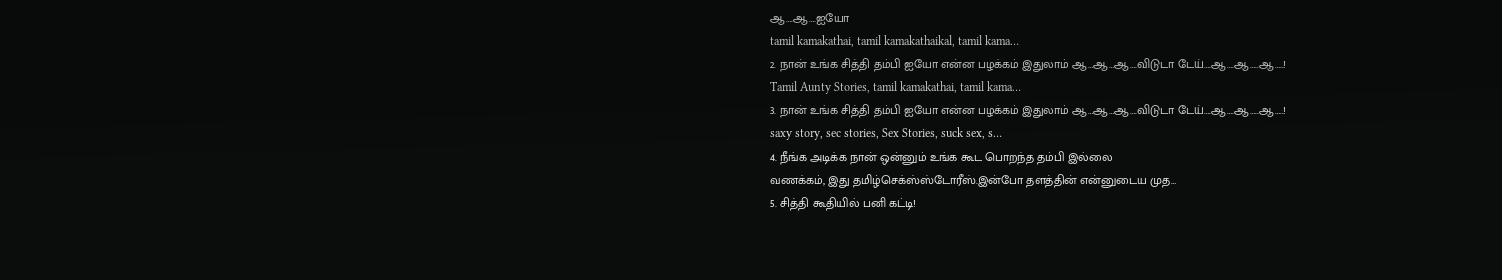ஆ….ஆ….ஐயோ
tamil kamakathai, tamil kamakathaikal, tamil kama…
2. நான் உங்க சித்தி தம்பி ஐயோ என்ன பழக்கம் இதுலாம் ஆ…ஆ…ஆ….விடுடா டேய்….ஆ….ஆ…..ஆ…..!
Tamil Aunty Stories, tamil kamakathai, tamil kama…
3. நான் உங்க சித்தி தம்பி ஐயோ என்ன பழக்கம் இதுலாம் ஆ…ஆ…ஆ….விடுடா டேய்….ஆ….ஆ…..ஆ…..!
saxy story, sec stories, Sex Stories, suck sex, s…
4. நீங்க அடிக்க நான் ஒன்னும் உங்க கூட பொறந்த தம்பி இல்லை
வணக்கம், இது தமிழ்செக்ஸ்ஸ்டோரீஸ்.இன்போ தளத்தின் என்னுடைய முத…
5. சித்தி கூதியில் பனி கட்டி!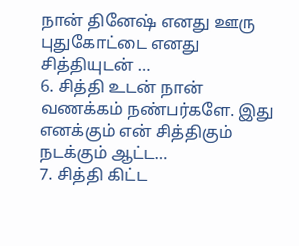நான் தினேஷ் எனது ஊரு புதுகோட்டை எனது சித்தியுடன் …
6. சித்தி உடன் நான்
வணக்கம் நண்பர்களே. இது எனக்கும் என் சித்திகும் நடக்கும் ஆட்ட…
7. சித்தி கிட்ட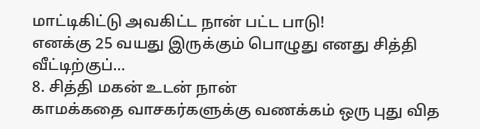மாட்டிகிட்டு அவகிட்ட நான் பட்ட பாடு!
எனக்கு 25 வயது இருக்கும் பொழுது எனது சித்தி வீட்டிற்குப்…
8. சித்தி மகன் உடன் நான்
காமக்கதை வாசகர்களுக்கு வணக்கம் ஒரு புது வித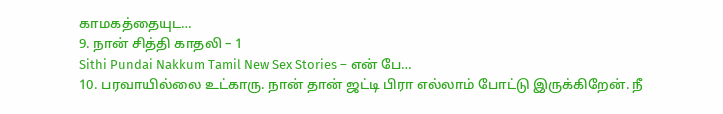காமகத்தையுட…
9. நான் சித்தி காதலி – 1
Sithi Pundai Nakkum Tamil New Sex Stories – என் பே…
10. பரவாயில்லை உட்காரு. நான் தான் ஜட்டி பிரா எல்லாம் போட்டு இருக்கிறேன். நீ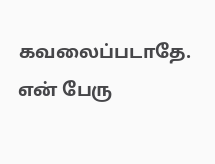கவலைப்படாதே.
என் பேரு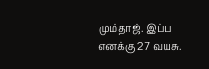மும்தாஜ். இப்ப எனக்கு 27 வயசு.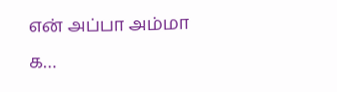என் அப்பா அம்மா க…